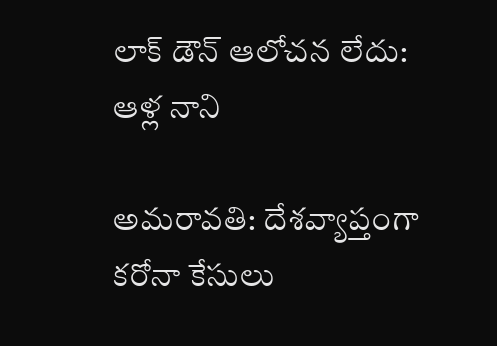లాక్ డౌన్ ఆలోచన లేదు: ఆళ్ల‌ నాని

అమ‌రావ‌తి: దేశ‌వ్యాప్తంగా క‌రోనా కేసులు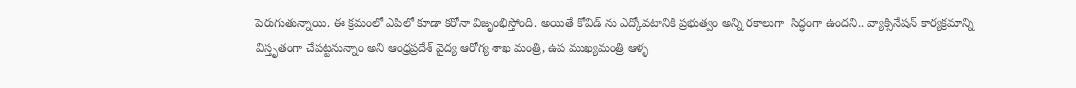పెరుగుతున్నాయి. ఈ క్ర‌మంలో ఎపిలో కూడా క‌రోనా విజృంభిస్తోంది. అయితే కోవిడ్ ను ఎద్కోవటానికి ప్రభుత్వం అన్ని రకాలుగా  సిద్ధంగా ఉందని.. వ్యాక్సినేషన్ కార్యక్రమాన్ని విస్తృతంగా చేపట్టనున్నాం అని ఆంధ్ర‌ప్ర‌దేశ్‌ వైద్య ఆరోగ్య శాఖ మంత్రి, ఉప ముఖ్యమంత్రి ఆళ్ళ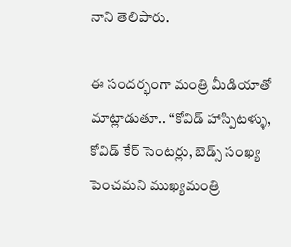నాని తెలిపారు.

ఈ సంద‌ర్భంగా మంత్రి మీడియాతో మాట్లాడుతూ.. “కోవిడ్ హాస్పిటళ్ళు, కోవిడ్ కేర్ సెంటర్లు, బెడ్స్ సంఖ్య పెంచమని ముఖ్య‌మంత్రి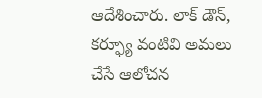ఆదేశించారు. లాక్ డౌన్, కర్ఫ్యూ వంటివి అమలు చేసే ఆలోచన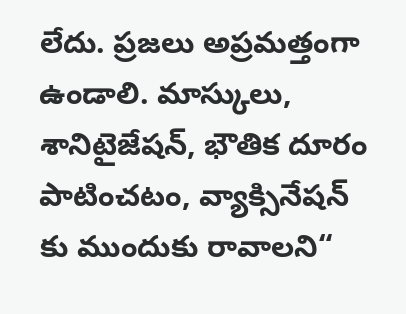లేదు. ప్రజలు అప్రమత్తంగా ఉండాలి. మాస్కులు, శానిటైజేషన్, భౌతిక దూరం పాటించటం‌, వ్యాక్సినేషన్ కు ముందుకు రావాల‌ని“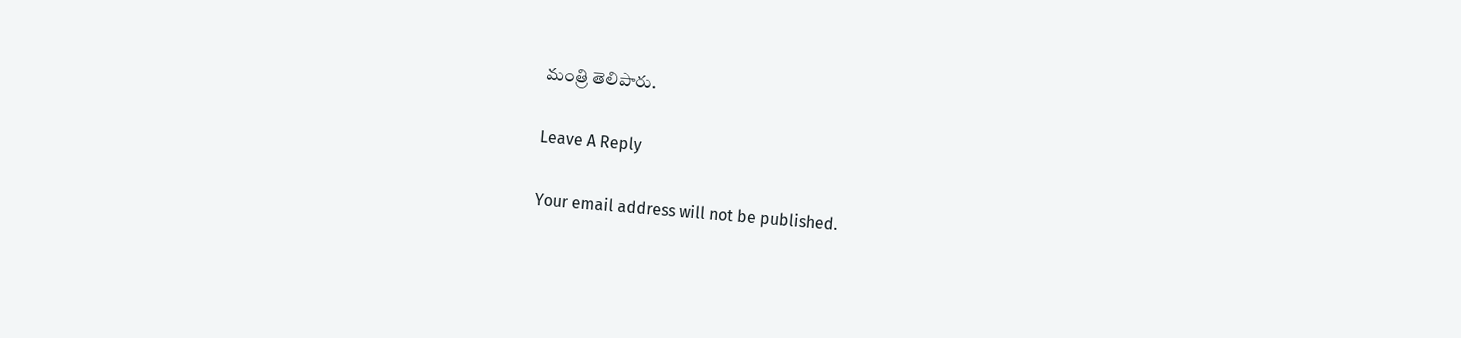మంత్రి తెలిపారు.

Leave A Reply

Your email address will not be published.